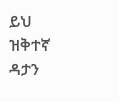ይህ ዝቅተኛ ዳታን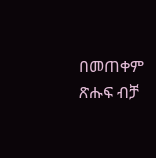በመጠቀም ጽሑፍ ብቻ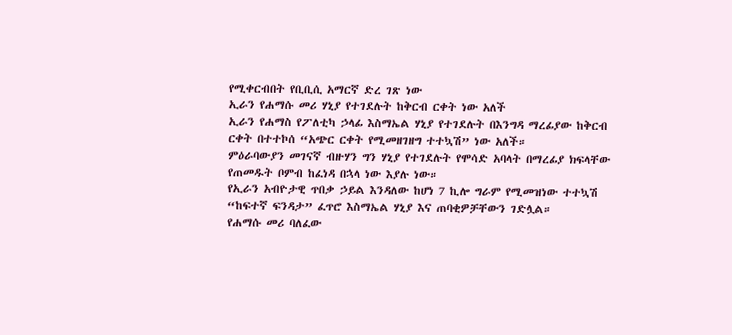የሚቀርብበት የቢቢሲ አማርኛ ድረ ገጽ ነው
ኢራን የሐማሱ መሪ ሃኒያ የተገደሉት ከቅርብ ርቀት ነው አለች
ኢራን የሐማስ የፖለቲካ ኃላፊ እስማኤል ሃኒያ የተገደሉት በእንግዳ ማረፊያው ከቅርብ ርቀት በተተኮሰ “አጭር ርቀት የሚመዘገዘግ ተተኳሽ” ነው አለች።
ምዕራባውያን መገናኛ ብዙሃን ግን ሃኒያ የተገደሉት የሞሳድ አባላት በማረፊያ ክፍላቸው የጠመዱት ቦምብ ከፈነዳ በኋላ ነው እያሉ ነው።
የኢራን አብዮታዊ ጥበቃ ኃይል እንዳለው ከሆነ 7 ኪሎ ግራም የሚመዝነው ተተኳሽ “ከፍተኛ ፍንዳታ” ፈጥሮ እስማኤል ሃኒያ እና ጠባቂዎቻቸውን ገድሏል።
የሐማሱ መሪ ባለፈው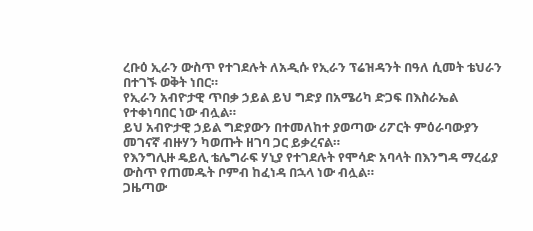ረቡዕ ኢራን ውስጥ የተገደሉት ለአዲሱ የኢራን ፕሬዝዳንት በዓለ ሲመት ቴህራን በተገኙ ወቅት ነበር።
የኢራን አብዮታዊ ጥበቃ ኃይል ይህ ግድያ በአሜሪካ ድጋፍ በእስራኤል የተቀነባበር ነው ብሏል።
ይህ አብዮታዊ ኃይል ግድያውን በተመለከተ ያወጣው ሪፖርት ምዕራባውያን መገናኛ ብዙሃን ካወጡት ዘገባ ጋር ይቃረናል።
የእንግሊዙ ዴይሊ ቴሌግራፍ ሃኒያ የተገደሉት የሞሳድ አባላት በእንግዳ ማረፊያ ውስጥ የጠመዱት ቦምብ ከፈነዳ በኋላ ነው ብሏል።
ጋዜጣው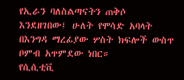የኢራን ባለስልጣናትን ጠቅሶ እንደዘገበው፤ ሁለት የሞሳድ አባላት በእንግዳ ማረፊያው ሦስት ክፍሎች ውስጥ ቦምብ አጥምደው ነበር።
የሲሲቲቪ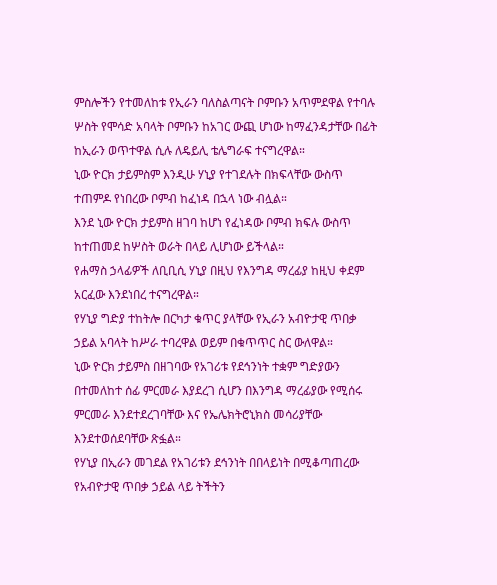ምስሎችን የተመለከቱ የኢራን ባለስልጣናት ቦምቡን አጥምደዋል የተባሉ ሦስት የሞሳድ አባላት ቦምቡን ከአገር ውጪ ሆነው ከማፈንዳታቸው በፊት ከኢራን ወጥተዋል ሲሉ ለዴይሊ ቴሌግራፍ ተናግረዋል።
ኒው ዮርክ ታይምስም እንዲሁ ሃኒያ የተገደሉት በክፍላቸው ውስጥ ተጠምዶ የነበረው ቦምብ ከፈነዳ በኋላ ነው ብሏል።
እንደ ኒው ዮርክ ታይምስ ዘገባ ከሆነ የፈነዳው ቦምብ ክፍሉ ውስጥ ከተጠመደ ከሦስት ወራት በላይ ሊሆነው ይችላል።
የሐማስ ኃላፊዎች ለቢቢሲ ሃኒያ በዚህ የእንግዳ ማረፊያ ከዚህ ቀደም አርፈው እንደነበረ ተናግረዋል።
የሃኒያ ግድያ ተከትሎ በርካታ ቁጥር ያላቸው የኢራን አብዮታዊ ጥበቃ ኃይል አባላት ከሥራ ተባረዋል ወይም በቁጥጥር ስር ውለዋል።
ኒው ዮርክ ታይምስ በዘገባው የአገሪቱ የደኅንነት ተቋም ግድያውን በተመለከተ ሰፊ ምርመራ እያደረገ ሲሆን በእንግዳ ማረፊያው የሚሰሩ ምርመራ እንደተደረገባቸው እና የኤሌክትሮኒክስ መሳሪያቸው እንደተወሰደባቸው ጽፏል።
የሃኒያ በኢራን መገደል የአገሪቱን ደኅንነት በበላይነት በሚቆጣጠረው የአብዮታዊ ጥበቃ ኃይል ላይ ትችትን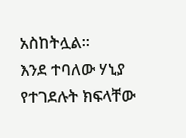አስከትሏል።
እንደ ተባለው ሃኒያ የተገደሉት ክፍላቸው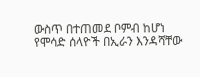ውስጥ በተጠመደ ቦምብ ከሆነ የሞሳድ ሰላዮች በኢራን እንዳሻቸው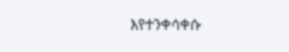እየተንቀሳቀሱ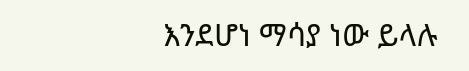እንደሆነ ማሳያ ነው ይላሉ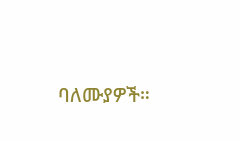ባለሙያዎች።